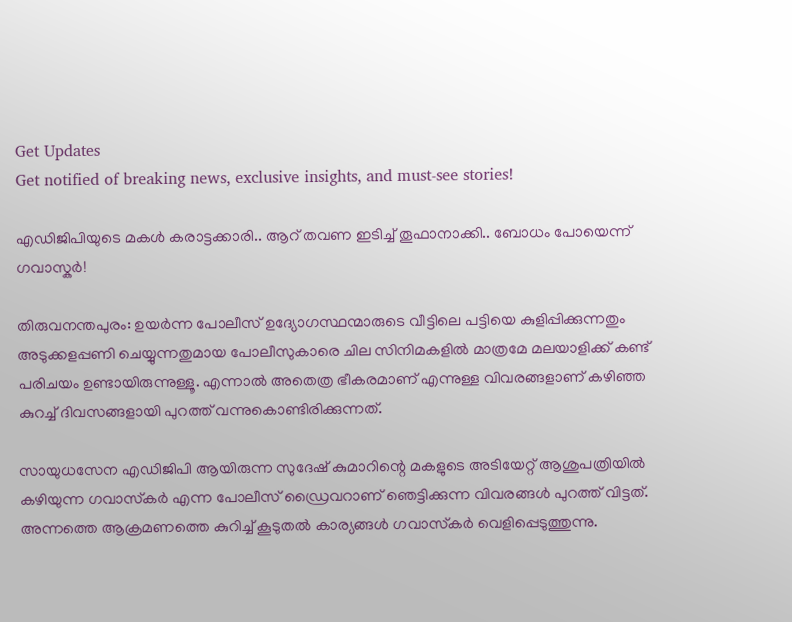Get Updates
Get notified of breaking news, exclusive insights, and must-see stories!

എഡിജിപിയുടെ മകൾ കരാട്ടക്കാരി.. ആറ് തവണ ഇടിച്ച് തൂഫാനാക്കി.. ബോധം പോയെന്ന് ഗവാസ്കർ!

തിരുവനന്തപുരം: ഉയര്‍ന്ന പോലീസ് ഉദ്യോഗസ്ഥന്മാരുടെ വീട്ടിലെ പട്ടിയെ കുളിപ്പിക്കുന്നതും അടുക്കളപ്പണി ചെയ്യുന്നതുമായ പോലീസുകാരെ ചില സിനിമകളില്‍ മാത്രമേ മലയാളിക്ക് കണ്ട് പരിചയം ഉണ്ടായിരുന്നുള്ളൂ. എന്നാല്‍ അതെത്ര ഭീകരമാണ് എന്നുള്ള വിവരങ്ങളാണ് കഴിഞ്ഞ കുറച്ച് ദിവസങ്ങളായി പുറത്ത് വന്നുകൊണ്ടിരിക്കുന്നത്.

സായുധസേന എഡിജിപി ആയിരുന്ന സുദേഷ് കുമാറിന്റെ മകളുടെ അടിയേറ്റ് ആശുപത്രിയില്‍ കഴിയുന്ന ഗവാസ്‌കര്‍ എന്ന പോലീസ് ഡ്രൈവറാണ് ഞെട്ടിക്കുന്ന വിവരങ്ങള്‍ പുറത്ത് വിട്ടത്. അന്നത്തെ ആക്രമണത്തെ കുറിച്ച് കൂടുതല്‍ കാര്യങ്ങള്‍ ഗവാസ്‌കര്‍ വെളിപ്പെടുത്തുന്നു.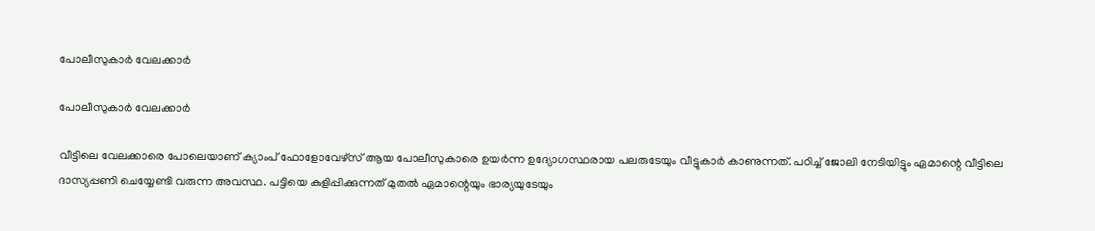പോലീസുകാർ വേലക്കാർ

പോലീസുകാർ വേലക്കാർ

വീട്ടിലെ വേലക്കാരെ പോലെയാണ് ക്യാംപ് ഫോളോവേഴ്‌സ് ആയ പോലീസുകാരെ ഉയര്‍ന്ന ഉദ്യോഗസ്ഥരായ പലരുടേയും വീട്ടുകാര്‍ കാണുന്നത്. പഠിച്ച് ജോലി നേടിയിട്ടും ഏമാന്റെ വീട്ടിലെ ദാസ്യപ്പണി ചെയ്യേണ്ടി വരുന്ന അവസ്ഥ. പട്ടിയെ കുളിപ്പിക്കുന്നത് മുതല്‍ ഏമാന്റെയും ഭാര്യയുടേയും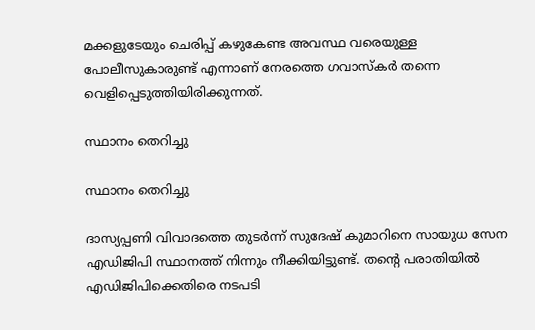മക്കളുടേയും ചെരിപ്പ് കഴുകേണ്ട അവസ്ഥ വരെയുള്ള പോലീസുകാരുണ്ട് എന്നാണ് നേരത്തെ ഗവാസ്‌കര്‍ തന്നെ വെളിപ്പെടുത്തിയിരിക്കുന്നത്.

സ്ഥാനം തെറിച്ചു

സ്ഥാനം തെറിച്ചു

ദാസ്യപ്പണി വിവാദത്തെ തുടര്‍ന്ന് സുദേഷ് കുമാറിനെ സായുധ സേന എഡിജിപി സ്ഥാനത്ത് നിന്നും നീക്കിയിട്ടുണ്ട്. തന്റെ പരാതിയില്‍ എഡിജിപിക്കെതിരെ നടപടി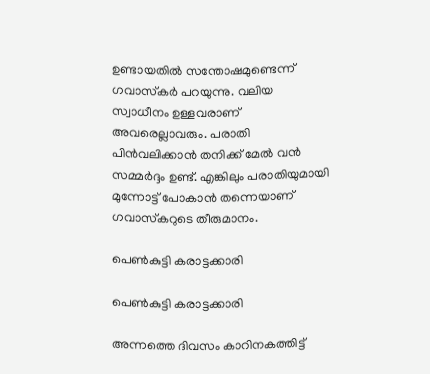ഉണ്ടായതില്‍ സന്തോഷമുണ്ടെന്ന് ഗവാസ്‌കര്‍ പറയുന്നു. വലിയ സ്വാധീനം ഉള്ളവരാണ് അവരെല്ലാവരും. പരാതി പിന്‍വലിക്കാന്‍ തനിക്ക് മേല്‍ വന്‍ സമ്മര്‍ദ്ദം ഉണ്ട്. എങ്കിലും പരാതിയുമായി മുന്നോട്ട് പോകാന്‍ തന്നെയാണ് ഗവാസ്‌കറുടെ തീരുമാനം.

പെൺകുട്ടി കരാട്ടക്കാരി

പെൺകുട്ടി കരാട്ടക്കാരി

അന്നത്തെ ദിവസം കാറിനകത്തിട്ട്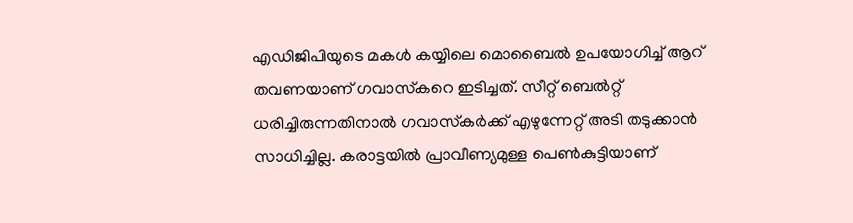എഡിജിപിയുടെ മകള്‍ കയ്യിലെ മൊബൈല്‍ ഉപയോഗിച്ച് ആറ് തവണയാണ് ഗവാസ്‌കറെ ഇടിച്ചത്. സീറ്റ് ബെല്‍റ്റ് ധരിച്ചിരുന്നതിനാല്‍ ഗവാസ്‌കര്‍ക്ക് എഴുന്നേറ്റ് അടി തടുക്കാന്‍ സാധിച്ചില്ല. കരാട്ടയില്‍ പ്രാവീണ്യമുള്ള പെണ്‍കുട്ടിയാണ്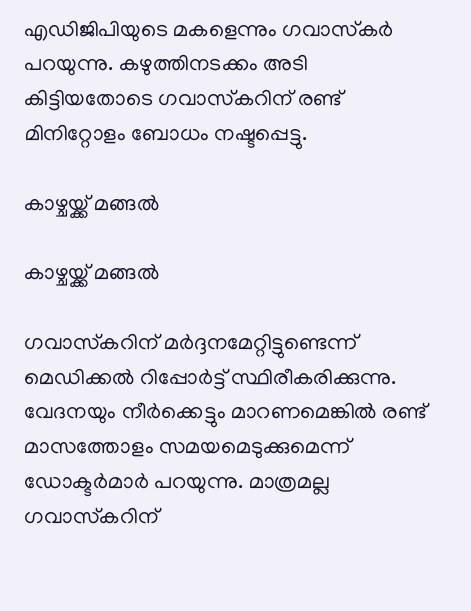എഡിജിപിയുടെ മകളെന്നും ഗവാസ്‌കര്‍ പറയുന്നു. കഴുത്തിനടക്കം അടി കിട്ടിയതോടെ ഗവാസ്‌കറിന് രണ്ട് മിനിറ്റോളം ബോധം നഷ്ടപ്പെട്ടു.

കാഴ്ചയ്ക്ക് മങ്ങൽ

കാഴ്ചയ്ക്ക് മങ്ങൽ

ഗവാസ്‌കറിന് മര്‍ദ്ദനമേറ്റിട്ടുണ്ടെന്ന് മെഡിക്കല്‍ റിപ്പോര്‍ട്ട് സ്ഥിരീകരിക്കുന്നു. വേദനയും നീര്‍ക്കെട്ടും മാറണമെങ്കില്‍ രണ്ട് മാസത്തോളം സമയമെടുക്കുമെന്ന് ഡോക്ടര്‍മാര്‍ പറയുന്നു. മാത്രമല്ല ഗവാസ്‌കറിന്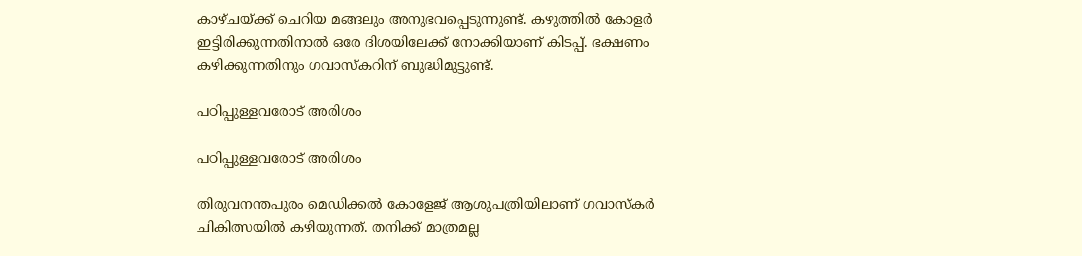കാഴ്ചയ്ക്ക് ചെറിയ മങ്ങലും അനുഭവപ്പെടുന്നുണ്ട്. കഴുത്തില്‍ കോളര്‍ ഇട്ടിരിക്കുന്നതിനാല്‍ ഒരേ ദിശയിലേക്ക് നോക്കിയാണ് കിടപ്പ്. ഭക്ഷണം കഴിക്കുന്നതിനും ഗവാസ്‌കറിന് ബുദ്ധിമുട്ടുണ്ട്.

പഠിപ്പുള്ളവരോട് അരിശം

പഠിപ്പുള്ളവരോട് അരിശം

തിരുവനന്തപുരം മെഡിക്കല്‍ കോളേജ് ആശുപത്രിയിലാണ് ഗവാസ്‌കര്‍ ചികിത്സയില്‍ കഴിയുന്നത്. തനിക്ക് മാത്രമല്ല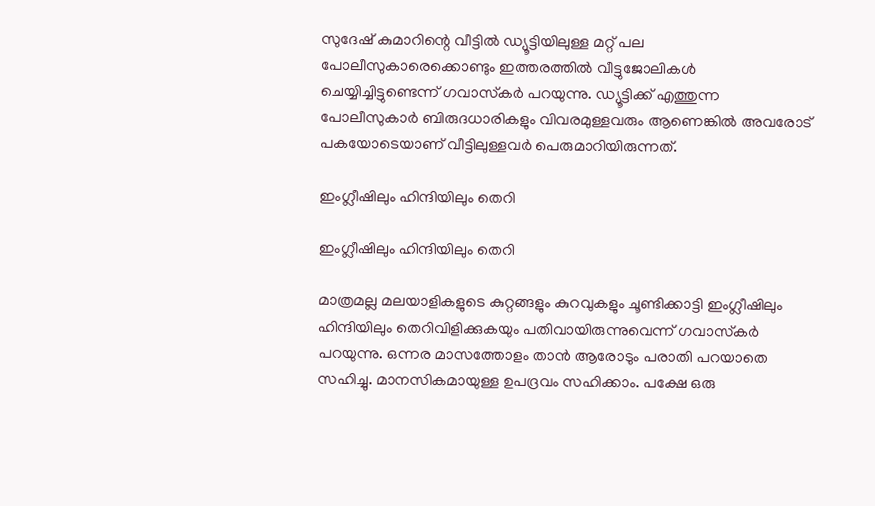സുദേഷ് കുമാറിന്റെ വീട്ടില്‍ ഡ്യൂട്ടിയിലുള്ള മറ്റ് പല പോലീസുകാരെക്കൊണ്ടും ഇത്തരത്തില്‍ വീട്ടുജോലികള്‍ ചെയ്യിച്ചിട്ടുണ്ടെന്ന് ഗവാസ്‌കര്‍ പറയുന്നു. ഡ്യൂട്ടിക്ക് എത്തുന്ന പോലീസുകാര്‍ ബിരുദധാരികളും വിവരമുള്ളവരും ആണെങ്കില്‍ അവരോട് പകയോടെയാണ് വീട്ടിലുള്ളവര്‍ പെരുമാറിയിരുന്നത്.

ഇംഗ്ലീഷിലും ഹിന്ദിയിലും തെറി

ഇംഗ്ലീഷിലും ഹിന്ദിയിലും തെറി

മാത്രമല്ല മലയാളികളുടെ കുറ്റങ്ങളും കുറവുകളും ചൂണ്ടിക്കാട്ടി ഇംഗ്ലീഷിലും ഹിന്ദിയിലും തെറിവിളിക്കുകയും പതിവായിരുന്നുവെന്ന് ഗവാസ്‌കര്‍ പറയുന്നു. ഒന്നര മാസത്തോളം താന്‍ ആരോടും പരാതി പറയാതെ സഹിച്ചു. മാനസികമായുള്ള ഉപദ്രവം സഹിക്കാം. പക്ഷേ ഒരു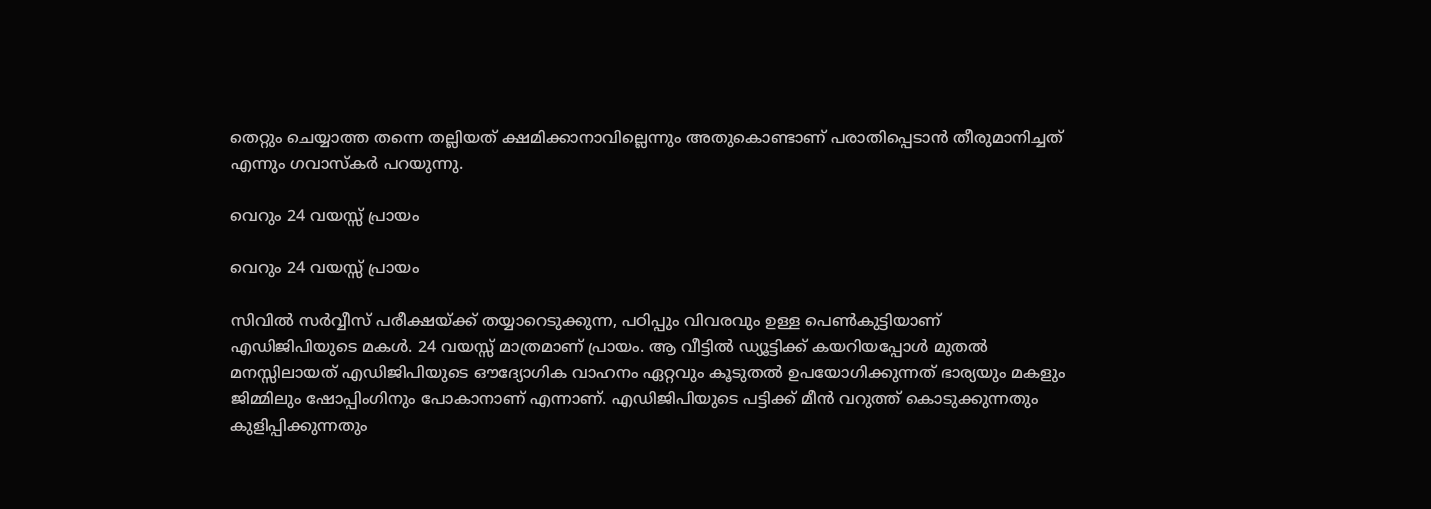തെറ്റും ചെയ്യാത്ത തന്നെ തല്ലിയത് ക്ഷമിക്കാനാവില്ലെന്നും അതുകൊണ്ടാണ് പരാതിപ്പെടാന്‍ തീരുമാനിച്ചത് എന്നും ഗവാസ്‌കര്‍ പറയുന്നു.

വെറും 24 വയസ്സ് പ്രായം

വെറും 24 വയസ്സ് പ്രായം

സിവില്‍ സര്‍വ്വീസ് പരീക്ഷയ്ക്ക് തയ്യാറെടുക്കുന്ന, പഠിപ്പും വിവരവും ഉള്ള പെണ്‍കുട്ടിയാണ് എഡിജിപിയുടെ മകള്‍. 24 വയസ്സ് മാത്രമാണ് പ്രായം. ആ വീട്ടില്‍ ഡ്യൂട്ടിക്ക് കയറിയപ്പോള്‍ മുതല്‍ മനസ്സിലായത് എഡിജിപിയുടെ ഔദ്യോഗിക വാഹനം ഏറ്റവും കൂടുതല്‍ ഉപയോഗിക്കുന്നത് ഭാര്യയും മകളും ജിമ്മിലും ഷോപ്പിംഗിനും പോകാനാണ് എന്നാണ്. എഡിജിപിയുടെ പട്ടിക്ക് മീന്‍ വറുത്ത് കൊടുക്കുന്നതും കുളിപ്പിക്കുന്നതും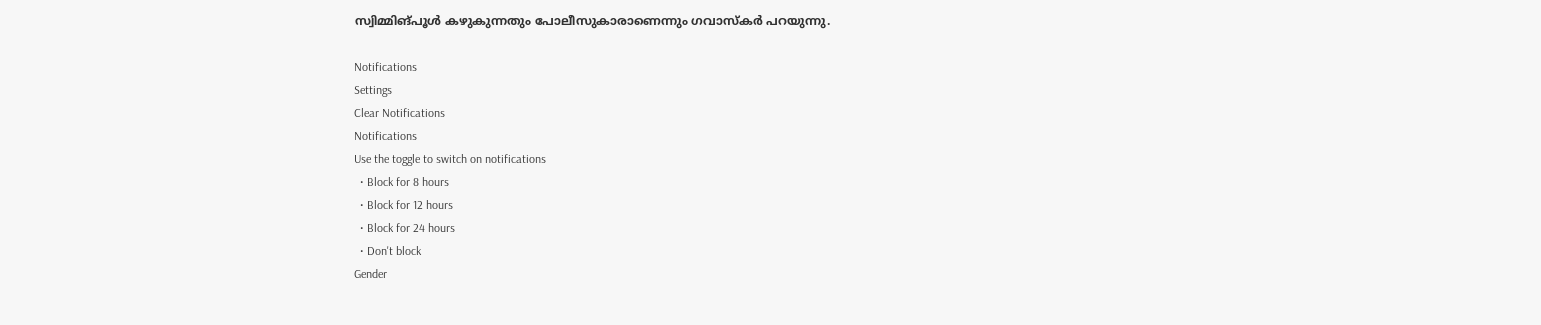സ്വിമ്മിങ്പൂള്‍ കഴുകുന്നതും പോലീസുകാരാണെന്നും ഗവാസ്‌കര്‍ പറയുന്നു.

Notifications
Settings
Clear Notifications
Notifications
Use the toggle to switch on notifications
  • Block for 8 hours
  • Block for 12 hours
  • Block for 24 hours
  • Don't block
Gender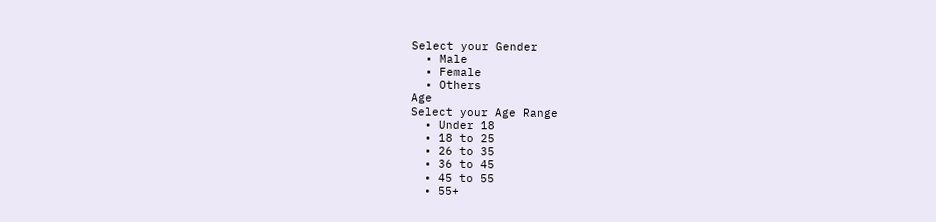Select your Gender
  • Male
  • Female
  • Others
Age
Select your Age Range
  • Under 18
  • 18 to 25
  • 26 to 35
  • 36 to 45
  • 45 to 55
  • 55+